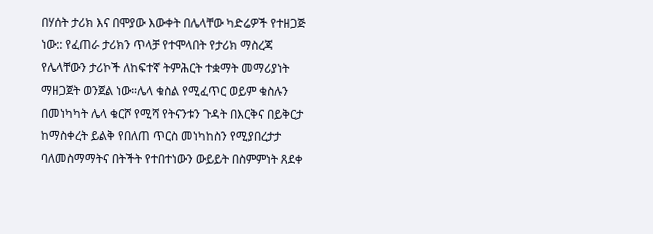በሃሰት ታሪክ እና በሞያው እውቀት በሌላቸው ካድሬዎች የተዘጋጅ ነው:: የፈጠራ ታሪክን ጥላቻ የተሞላበት የታሪክ ማስረጃ የሌላቸውን ታሪኮች ለከፍተኛ ትምሕርት ተቋማት መማሪያነት ማዘጋጀት ወንጀል ነው።ሌላ ቁስል የሚፈጥር ወይም ቁስሉን በመነካካት ሌላ ቁርሾ የሚሻ የትናንቱን ጉዳት በእርቅና በይቅርታ ከማስቀረት ይልቅ የበለጠ ጥርስ መነካከስን የሚያበረታታ ባለመስማማትና በትችት የተበተነውን ውይይት በስምምነት ጸደቀ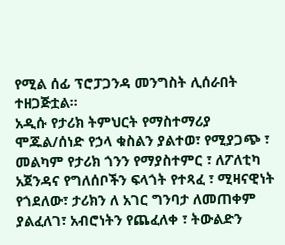የሚል ሰፊ ፕሮፓጋንዳ መንግስት ሊሰራበት ተዘጋጅቷል።
አዲሱ የታሪክ ትምህርት የማስተማሪያ ሞጁል/ሰነድ የኃላ ቁስልን ያልተወ፣ የሚያጋጭ ፣ መልካም የታሪክ ጎንን የማያስተምር ፣ ለፖለቲካ አጀንዳና የግለሰቦችን ፍላጎት የተጻፈ ፣ ሚዛናዊነት የጎደለው፣ ታሪክን ለ አገር ግንባታ ለመጠቀም ያልፈለገ፣ አብሮነትን የጨፈለቀ ፣ ትውልድን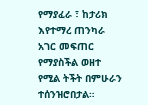የማያፈራ ፣ ከታሪክ እየተማረ ጠንካራ አገር መፍጠር የማያስችል ወዘተ የሚል ትችት በምሁራን ተሰንዝሮበታል።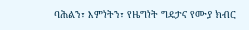ባሕልን፣ እምነትን፣ የዜግነት ግዴታና የሙያ ክብር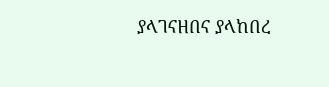ያላገናዘበና ያላከበረ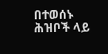በተወሰኑ ሕዝቦች ላይ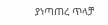ያነጣጠረ ጥላቻ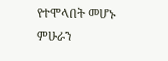የተሞላበት መሆኑ ምሁራን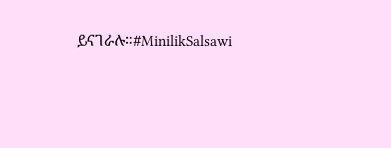ይናገራሉ።#MinilikSalsawi